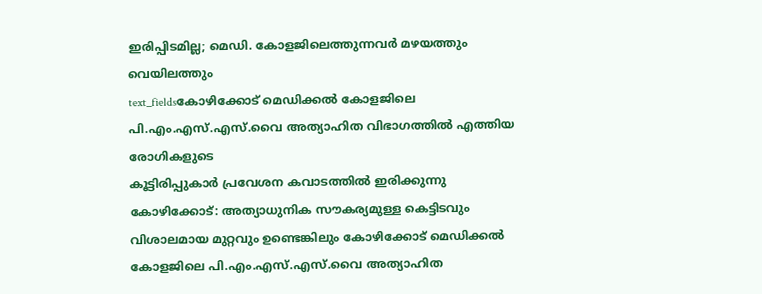ഇരിപ്പിടമില്ല; മെഡി. കോളജിലെത്തുന്നവർ മഴയത്തും വെയിലത്തും
text_fieldsകോഴിക്കോട് മെഡിക്കൽ കോളജിലെ പി.എം.എസ്.എസ്.വൈ അത്യാഹിത വിഭാഗത്തിൽ എത്തിയ രോഗികളുടെ
കൂട്ടിരിപ്പുകാർ പ്രവേശന കവാടത്തിൽ ഇരിക്കുന്നു
കോഴിക്കോട്: അത്യാധുനിക സൗകര്യമുള്ള കെട്ടിടവും വിശാലമായ മുറ്റവും ഉണ്ടെങ്കിലും കോഴിക്കോട് മെഡിക്കൽ കോളജിലെ പി.എം.എസ്.എസ്.വൈ അത്യാഹിത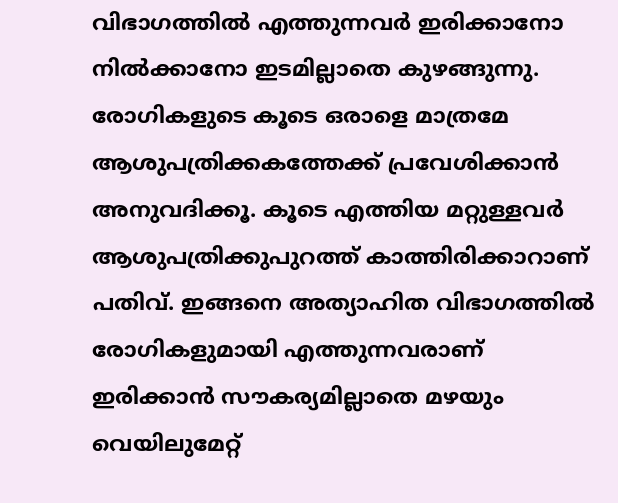വിഭാഗത്തിൽ എത്തുന്നവർ ഇരിക്കാനോ നിൽക്കാനോ ഇടമില്ലാതെ കുഴങ്ങുന്നു. രോഗികളുടെ കൂടെ ഒരാളെ മാത്രമേ ആശുപത്രിക്കകത്തേക്ക് പ്രവേശിക്കാൻ അനുവദിക്കൂ. കൂടെ എത്തിയ മറ്റുള്ളവർ ആശുപത്രിക്കുപുറത്ത് കാത്തിരിക്കാറാണ് പതിവ്. ഇങ്ങനെ അത്യാഹിത വിഭാഗത്തിൽ രോഗികളുമായി എത്തുന്നവരാണ് ഇരിക്കാൻ സൗകര്യമില്ലാതെ മഴയും വെയിലുമേറ്റ്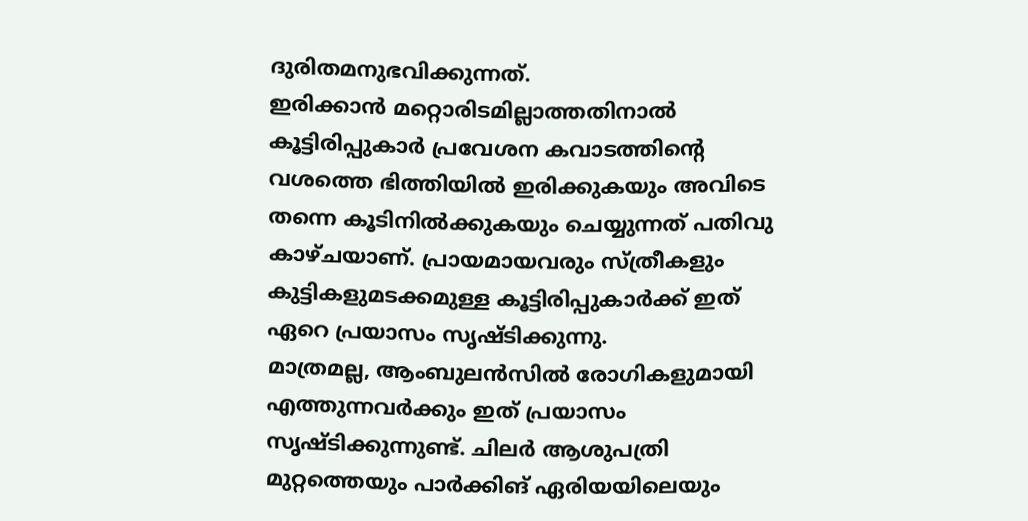ദുരിതമനുഭവിക്കുന്നത്.
ഇരിക്കാൻ മറ്റൊരിടമില്ലാത്തതിനാൽ കൂട്ടിരിപ്പുകാർ പ്രവേശന കവാടത്തിന്റെ വശത്തെ ഭിത്തിയിൽ ഇരിക്കുകയും അവിടെ തന്നെ കൂടിനിൽക്കുകയും ചെയ്യുന്നത് പതിവു കാഴ്ചയാണ്. പ്രായമായവരും സ്ത്രീകളും കുട്ടികളുമടക്കമുള്ള കൂട്ടിരിപ്പുകാർക്ക് ഇത് ഏറെ പ്രയാസം സൃഷ്ടിക്കുന്നു.
മാത്രമല്ല, ആംബുലൻസിൽ രോഗികളുമായി എത്തുന്നവർക്കും ഇത് പ്രയാസം സൃഷ്ടിക്കുന്നുണ്ട്. ചിലർ ആശുപത്രി മുറ്റത്തെയും പാർക്കിങ് ഏരിയയിലെയും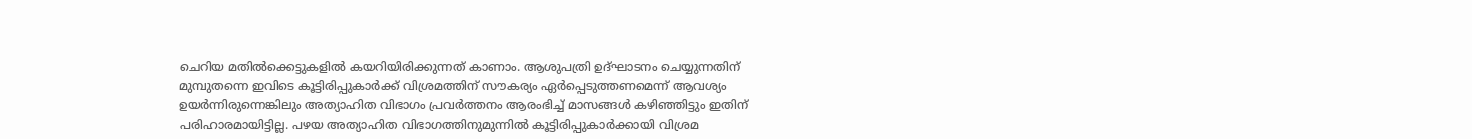ചെറിയ മതിൽക്കെട്ടുകളിൽ കയറിയിരിക്കുന്നത് കാണാം. ആശുപത്രി ഉദ്ഘാടനം ചെയ്യുന്നതിന് മുമ്പുതന്നെ ഇവിടെ കൂട്ടിരിപ്പുകാർക്ക് വിശ്രമത്തിന് സൗകര്യം ഏർപ്പെടുത്തണമെന്ന് ആവശ്യം ഉയർന്നിരുന്നെങ്കിലും അത്യാഹിത വിഭാഗം പ്രവർത്തനം ആരംഭിച്ച് മാസങ്ങൾ കഴിഞ്ഞിട്ടും ഇതിന് പരിഹാരമായിട്ടില്ല. പഴയ അത്യാഹിത വിഭാഗത്തിനുമുന്നിൽ കൂട്ടിരിപ്പുകാർക്കായി വിശ്രമ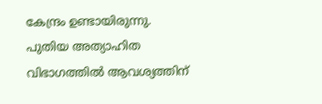കേന്ദ്രം ഉണ്ടായിരുന്നു.
പുതിയ അത്യാഹിത വിഭാഗത്തിൽ ആവശ്യത്തിന്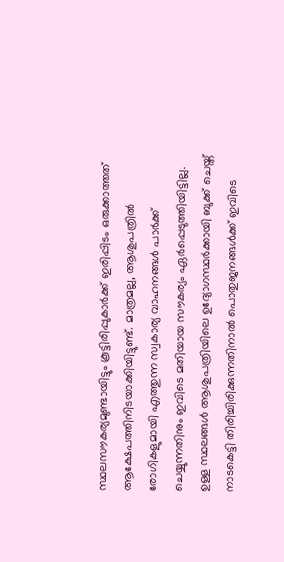സ്ഥലസൗകര്യമുണ്ടായിട്ടും കൂട്ടിരിപ്പുകാർക്ക് ഇരിപ്പിടം ഒരുക്കാത്തത് ആക്ഷേപത്തിനിടയാക്കിയിട്ടുണ്ട്. മാത്രമല്ല, ആശുപത്രിൽ രോഗികളുമായി എത്തുന്ന സ്വകാര്യ വാഹനങ്ങൾ പാർക്ക് ചെയ്യുന്നതിനും ഇവിടെ മതിയായ സൗകര്യം ഏർപ്പെടുത്തിയിട്ടില്ല. ഉള്ള സ്ഥലങ്ങൾ ആശുപത്രിയിലെ ഉദ്യോഗസ്ഥർക്കായി ബുക്ക് ചെയ്ത് നാടകെട്ടി തിരിച്ചിരിക്കുന്നതിനാൽ പൊതുജനങ്ങൾക്ക് ഇവിടെ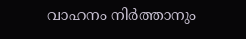വാഹനം നിർത്താനും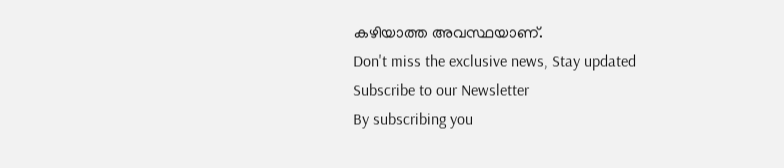കഴിയാത്ത അവസ്ഥയാണ്.
Don't miss the exclusive news, Stay updated
Subscribe to our Newsletter
By subscribing you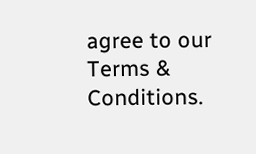agree to our Terms & Conditions.